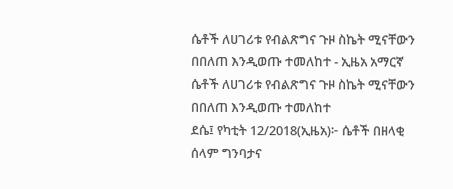ሴቶች ለሀገሪቱ የብልጽግና ጉዞ ስኬት ሚናቸውን በበለጠ እንዲወጡ ተመለከተ - ኢዜአ አማርኛ
ሴቶች ለሀገሪቱ የብልጽግና ጉዞ ስኬት ሚናቸውን በበለጠ እንዲወጡ ተመለከተ
ደሴ፤ የካቲት 12/2018(ኢዜአ)፦ ሴቶች በዘላቂ ሰላም ግንባታና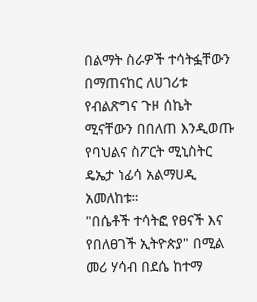በልማት ስራዎች ተሳትፏቸውን በማጠናከር ለሀገሪቱ የብልጽግና ጉዞ ሰኬት ሚናቸውን በበለጠ እንዲወጡ የባህልና ስፖርት ሚኒስትር ዴኤታ ነፊሳ አልማሀዲ አመለከቱ።
"በሴቶች ተሳትፎ የፀናች እና የበለፀገች ኢትዮጵያ" በሚል መሪ ሃሳብ በደሴ ከተማ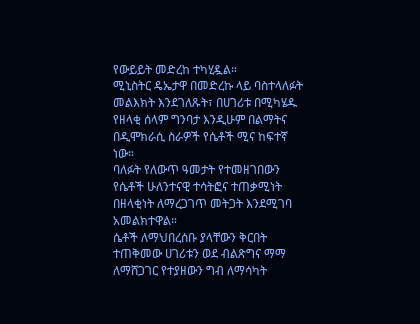የውይይት መድረከ ተካሂዷል።
ሚኒስትር ዴኤታዋ በመድረኩ ላይ ባስተላለፉት መልእክት እንደገለጹት፣ በሀገሪቱ በሚካሄዱ የዘላቂ ሰላም ግንባታ እንዲሁም በልማትና በዲሞክራሲ ስራዎች የሴቶች ሚና ከፍተኛ ነው።
ባለፉት የለውጥ ዓመታት የተመዘገበውን የሴቶች ሁለንተናዊ ተሳትፎና ተጠቃሚነት በዘላቂነት ለማረጋገጥ መትጋት እንደሚገባ አመልክተዋል።
ሴቶች ለማህበረሰቡ ያላቸውን ቅርበት ተጠቅመው ሀገሪቱን ወደ ብልጽግና ማማ ለማሸጋገር የተያዘውን ግብ ለማሳካት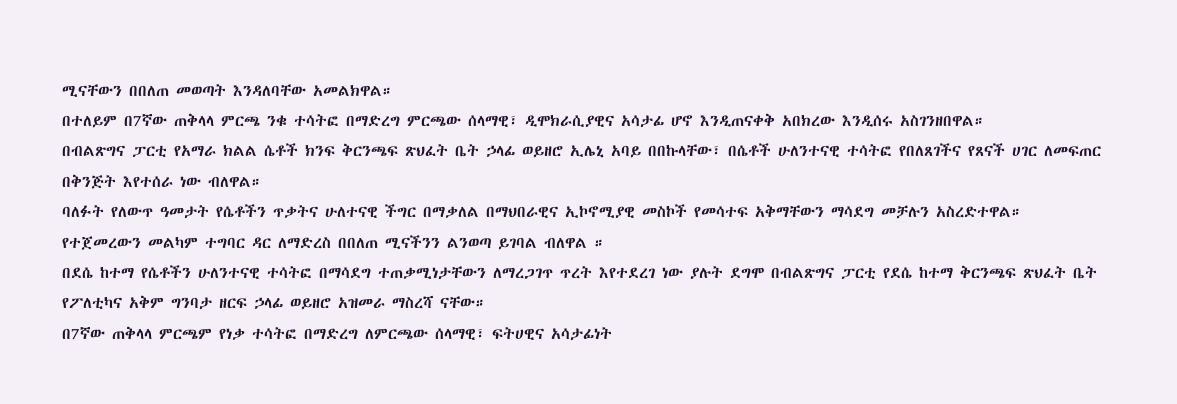ሚናቸውን በበለጠ መወጣት እንዳለባቸው አመልክዋል።
በተለይም በ7ኛው ጠቅላላ ምርጫ ንቁ ተሳትፎ በማድረግ ምርጫው ሰላማዊ፣ ዲሞክራሲያዊና አሳታፊ ሆኖ እንዲጠናቀቅ አበክረው እንዲሰሩ አስገንዘበዋል።
በብልጽግና ፓርቲ የአማራ ክልል ሴቶች ክንፍ ቅርንጫፍ ጽህፈት ቤት ኃላፊ ወይዘሮ ኢሌኒ አባይ በበኩላቸው፣ በሴቶች ሁለንተናዊ ተሳትፎ የበለጸገችና የጸናች ሀገር ለመፍጠር በቅንጅት እየተሰራ ነው ብለዋል።
ባለፉት የለውጥ ዓመታት የሴቶችን ጥቃትና ሁለተናዊ ችግር በማቃለል በማህበራዊና ኢኮኖሚያዊ መስኮች የመሳተፍ አቅማቸውን ማሳደግ መቻሉን አስረድተዋል።
የተጀመረውን መልካም ተግባር ዳር ለማድረስ በበለጠ ሚናችንን ልንወጣ ይገባል ብለዋል ።
በደሴ ከተማ የሴቶችን ሁለንተናዊ ተሳትፎ በማሳደግ ተጠቃሚነታቸውን ለማረጋገጥ ጥረት እየተደረገ ነው ያሉት ደግሞ በብልጽግና ፓርቲ የደሴ ከተማ ቅርንጫፍ ጽህፈት ቤት የፖለቲካና አቅም ግንባታ ዘርፍ ኃላፊ ወይዘሮ አዝመራ ማስረሻ ናቸው።
በ7ኛው ጠቅላላ ምርጫም የነቃ ተሳትፎ በማድረግ ለምርጫው ሰላማዊ፣ ፍትሀዊና አሳታፊነት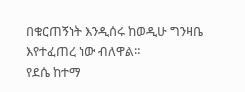በቁርጠኝነት እንዲሰሩ ከወዲሁ ግንዛቤ እየተፈጠረ ነው ብለዋል።
የደሴ ከተማ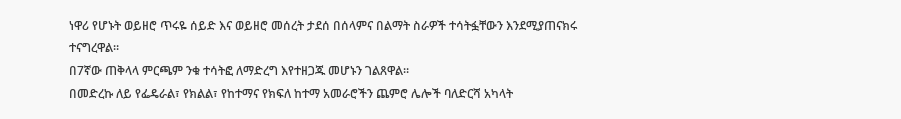ነዋሪ የሆኑት ወይዘሮ ጥሩዬ ሰይድ እና ወይዘሮ መሰረት ታደሰ በሰላምና በልማት ስራዎች ተሳትፏቸውን እንደሚያጠናክሩ ተናግረዋል።
በ7ኛው ጠቅላላ ምርጫም ንቁ ተሳትፎ ለማድረግ እየተዘጋጁ መሆኑን ገልጸዋል።
በመድረኩ ለይ የፌዴራል፣ የክልል፣ የከተማና የክፍለ ከተማ አመራሮችን ጨምሮ ሌሎች ባለድርሻ አካላት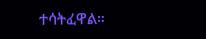ተሳትፈዋል።